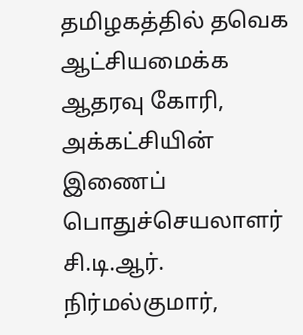தமிழகத்தில் தவெக ஆட்சியமைக்க ஆதரவு கோரி, அக்கட்சியின் இணைப் பொதுச்செயலாளர் சி.டி.ஆர். நிர்மல்குமார்,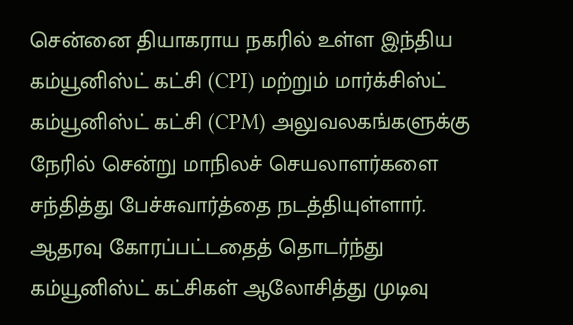சென்னை தியாகராய நகரில் உள்ள இந்திய கம்யூனிஸ்ட் கட்சி (CPI) மற்றும் மார்க்சிஸ்ட் கம்யூனிஸ்ட் கட்சி (CPM) அலுவலகங்களுக்கு நேரில் சென்று மாநிலச் செயலாளர்களை சந்தித்து பேச்சுவார்த்தை நடத்தியுள்ளார்.
ஆதரவு கோரப்பட்டதைத் தொடர்ந்து கம்யூனிஸ்ட் கட்சிகள் ஆலோசித்து முடிவு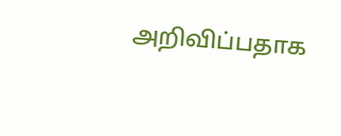அறிவிப்பதாக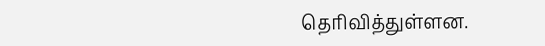தெரிவித்துள்ளன.